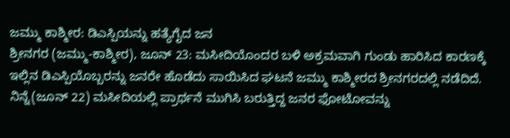ಜಮ್ಮು ಕಾಶ್ಮೀರ: ಡಿಎಸ್ಪಿಯನ್ನು ಹತ್ಯೆಗೈದ ಜನ
ಶ್ರೀನಗರ (ಜಮ್ಮು-ಕಾಶ್ಮೀರ), ಜೂನ್ 23: ಮಸೀದಿಯೊಂದರ ಬಳಿ ಅಕ್ರಮವಾಗಿ ಗುಂಡು ಹಾರಿಸಿದ ಕಾರಣಕ್ಕೆ ಇಲ್ಲಿನ ಡಿಎಸ್ಪಿಯೊಬ್ಬರನ್ನು ಜನರೇ ಹೊಡೆದು ಸಾಯಿಸಿದ ಘಟನೆ ಜಮ್ಮು ಕಾಶ್ಮೀರದ ಶ್ರೀನಗರದಲ್ಲಿ ನಡೆದಿದೆ.
ನಿನ್ನೆ(ಜೂನ್ 22) ಮಸೀದಿಯಲ್ಲಿ ಪ್ರಾರ್ಥನೆ ಮುಗಿಸಿ ಬರುತ್ತಿದ್ದ ಜನರ ಫೋಟೋವನ್ನು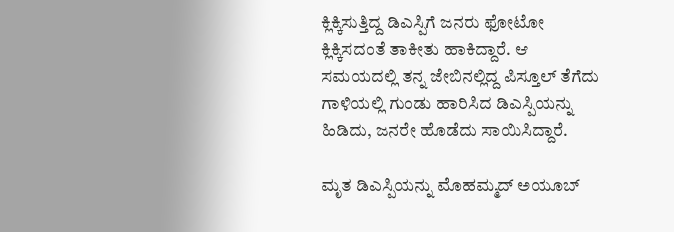ಕ್ಲಿಕ್ಕಿಸುತ್ತಿದ್ದ ಡಿಎಸ್ಪಿಗೆ ಜನರು ಫೋಟೋ ಕ್ಲಿಕ್ಕಿಸದಂತೆ ತಾಕೀತು ಹಾಕಿದ್ದಾರೆ. ಆ ಸಮಯದಲ್ಲಿ ತನ್ನ ಜೇಬಿನಲ್ಲಿದ್ದ ಪಿಸ್ತೂಲ್ ತೆಗೆದು ಗಾಳಿಯಲ್ಲಿ ಗುಂಡು ಹಾರಿಸಿದ ಡಿಎಸ್ಪಿಯನ್ನು ಹಿಡಿದು, ಜನರೇ ಹೊಡೆದು ಸಾಯಿಸಿದ್ದಾರೆ.

ಮೃತ ಡಿಎಸ್ಪಿಯನ್ನು ಮೊಹಮ್ಮದ್ ಅಯೂಬ್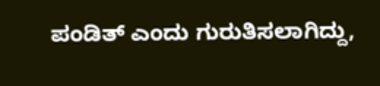ಪಂಡಿತ್ ಎಂದು ಗುರುತಿಸಲಾಗಿದ್ದು,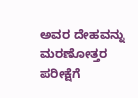ಅವರ ದೇಹವನ್ನು ಮರಣೋತ್ತರ ಪರೀಕ್ಷೆಗೆ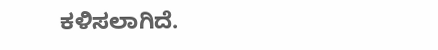ಕಳಿಸಲಾಗಿದೆ.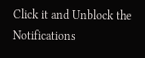Click it and Unblock the Notifications